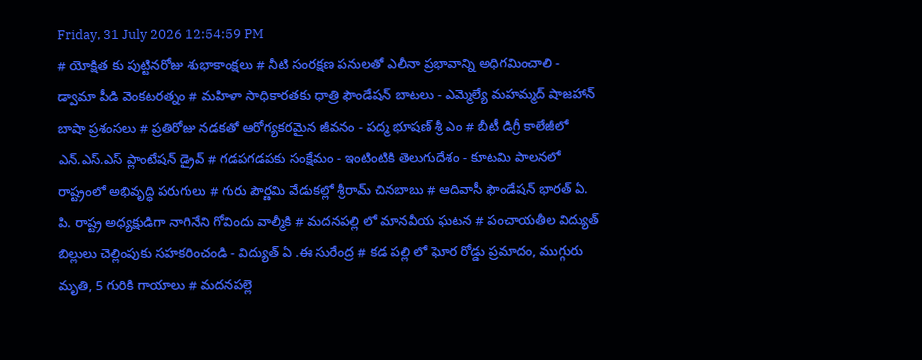Friday, 31 July 2026 12:54:59 PM
# యోక్షిత కు పుట్టినరోజు శుభాకాంక్షలు # నీటి సంరక్షణ పనులతో ఎలీనా ప్రభావాన్ని అధిగమించాలి - డ్వామా పీడి వెంకటరత్నం # మహిళా సాధికారతకు ధాత్రి ఫౌండేషన్ బాటలు - ఎమ్మెల్యే మహమ్మద్ షాజహాన్ బాషా ప్రశంసలు # ప్రతిరోజు నడకతో ఆరోగ్యకరమైన జీవనం - పద్మ భూషణ్ శ్రీ ఎం # బీటీ డిగ్రీ కాలేజీలో ఎన్.ఎస్.ఎస్ ప్లాంటేషన్ డ్రైవ్ # గడపగడపకు సంక్షేమం - ఇంటింటికి తెలుగుదేశం - కూటమి పాలనలో రాష్ట్రంలో అభివృద్ధి పరుగులు # గురు పౌర్ణమి వేడుకల్లో శ్రీరామ్ చినబాబు # ఆదివాసీ ఫౌండేషన్ భారత్ ఏ. పి. రాష్ట్ర అధ్యక్షుడిగా నాగినేని గోవిందు వాల్మీకి # మదనపల్లి లో మానవీయ ఘటన # పంచాయతీల విద్యుత్ బిల్లులు చెల్లింపుకు సహకరించండి - విద్యుత్ ఏ .ఈ సురేంద్ర # కడ పల్లి లో ఘోర రోడ్డు ప్రమాదం, ముగ్గురు మృతి, 5 గురికి గాయాలు # మదనపల్లె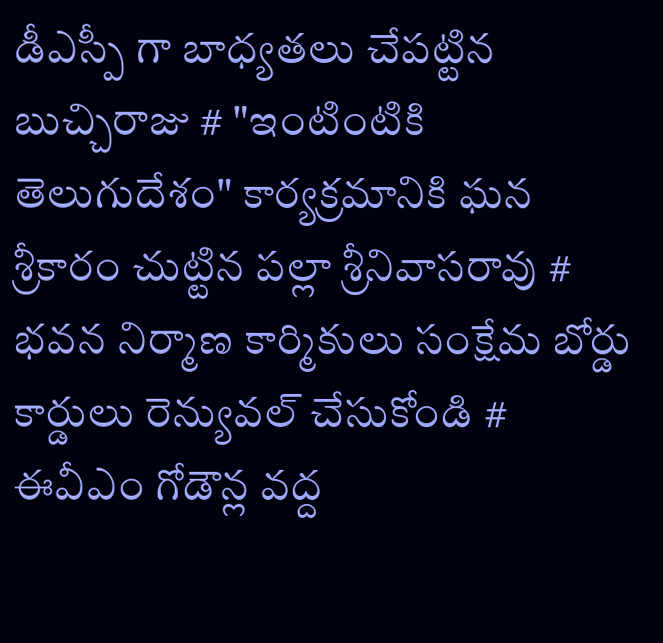డీఎస్పీ గా బాధ్యతలు చేపట్టిన బుచ్చిరాజు # "ఇంటింటికి తెలుగుదేశం" కార్యక్రమానికి ఘన శ్రీకారం చుట్టిన పల్లా శ్రీనివాసరావు # భవన నిర్మాణ కార్మికులు సంక్షేమ బోర్డు కార్డులు రెన్యువల్ చేసుకోండి # ఈవీఎం గోడౌన్ల వద్ద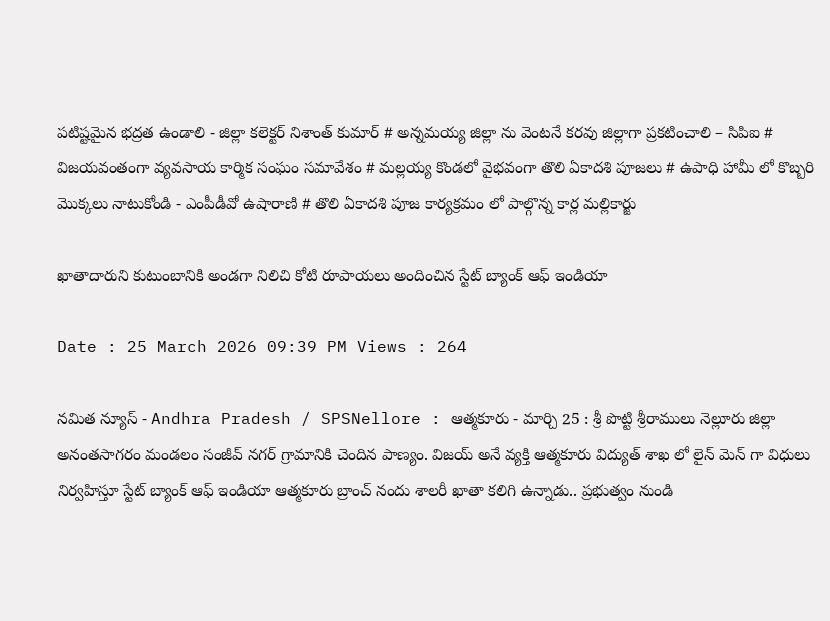పటిష్టమైన భద్రత ఉండాలి - జిల్లా కలెక్టర్ నిశాంత్ కుమార్ # అన్నమయ్య జిల్లా ను వెంటనే కరవు జిల్లాగా ప్రకటించాలి – సిపిఐ # విజయవంతంగా వ్యవసాయ కార్మిక సంఘం సమావేశం # మల్లయ్య కొండలో వైభవంగా తొలి ఏకాదశి పూజలు # ఉపాధి హామీ లో కొబ్బరి మొక్కలు నాటుకోండి - ఎంపీడీవో ఉషారాణి # తొలి ఏకాదశి పూజ కార్యక్రమం లో పాల్గొన్న కార్ల మల్లికార్జు

ఖాతాదారుని కుటుంబానికి అండగా నిలిచి కోటి రూపాయలు అందించిన స్టేట్ బ్యాంక్ ఆఫ్ ఇండియా

Date : 25 March 2026 09:39 PM Views : 264

నమిత న్యూస్ - Andhra Pradesh / SPSNellore : ఆత్మకూరు - మార్చి 25 : శ్రీ పొట్టి శ్రీరాములు నెల్లూరు జిల్లా అనంతసాగరం మండలం సంజీవ్ నగర్ గ్రామానికి చెందిన పాణ్యం. విజయ్ అనే వ్యక్తి ఆత్మకూరు విద్యుత్ శాఖ లో లైన్ మెన్ గా విధులు నిర్వహిస్తూ స్టేట్ బ్యాంక్ ఆఫ్ ఇండియా ఆత్మకూరు బ్రాంచ్ నందు శాలరీ ఖాతా కలిగి ఉన్నాడు.. ప్రభుత్వం నుండి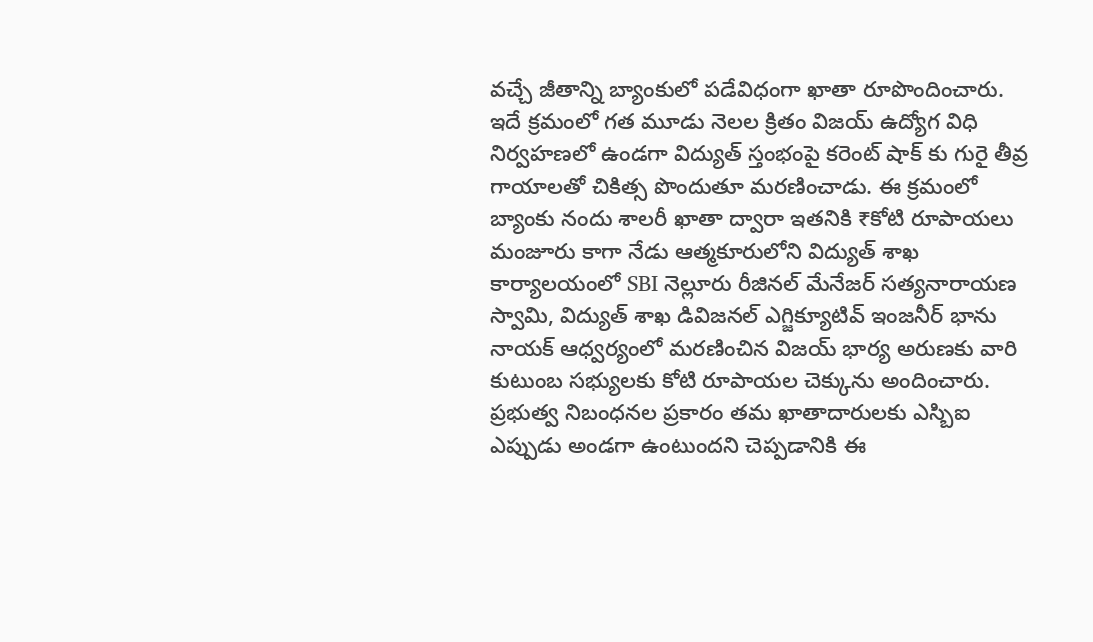వచ్చే జీతాన్ని బ్యాంకులో పడేవిధంగా ఖాతా రూపొందించారు. ఇదే క్రమంలో గత మూడు నెలల క్రితం విజయ్ ఉద్యోగ విధి నిర్వహణలో ఉండగా విద్యుత్ స్తంభంపై కరెంట్ షాక్ కు గురై తీవ్ర గాయాలతో చికిత్స పొందుతూ మరణించాడు. ఈ క్రమంలో బ్యాంకు నందు శాలరీ ఖాతా ద్వారా ఇతనికి ₹కోటి రూపాయలు మంజూరు కాగా నేడు ఆత్మకూరులోని విద్యుత్ శాఖ కార్యాలయంలో SBI నెల్లూరు రీజినల్ మేనేజర్ సత్యనారాయణ స్వామి, విద్యుత్ శాఖ డివిజనల్ ఎగ్జిక్యూటివ్ ఇంజనీర్ భాను నాయక్ ఆధ్వర్యంలో మరణించిన విజయ్ భార్య అరుణకు వారి కుటుంబ సభ్యులకు కోటి రూపాయల చెక్కును అందించారు. ప్రభుత్వ నిబంధనల ప్రకారం తమ ఖాతాదారులకు ఎస్బిఐ ఎప్పుడు అండగా ఉంటుందని చెప్పడానికి ఈ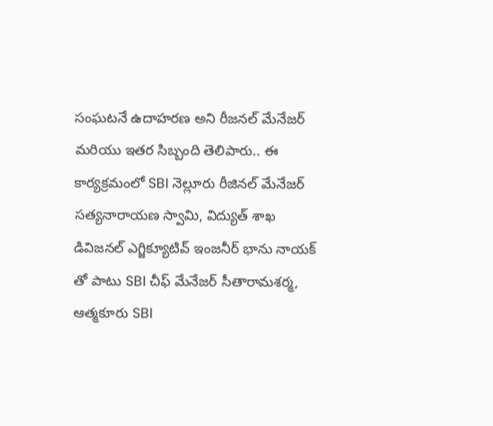సంఘటనే ఉదాహరణ అని రీజనల్ మేనేజర్ మరియు ఇతర సిబ్బంది తెలిపారు.. ఈ కార్యక్రమంలో SBI నెల్లూరు రీజినల్ మేనేజర్ సత్యనారాయణ స్వామి, విద్యుత్ శాఖ డివిజనల్ ఎగ్జిక్యూటివ్ ఇంజనీర్ భాను నాయక్ తో పాటు SBI చీఫ్ మేనేజర్ సీతారామశర్మ, ఆత్మకూరు SBI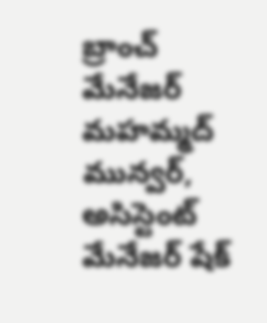బ్రాంచ్ మేనేజర్ మహమ్మద్ మున్వర్, అసిస్టెంట్ మేనేజర్ షేక్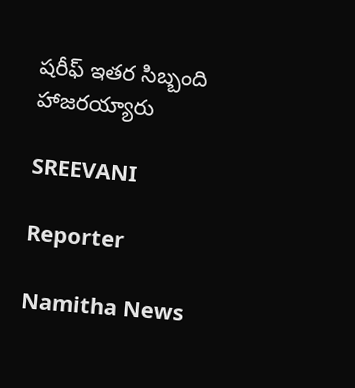షరీఫ్ ఇతర సిబ్బంది హాజరయ్యారు

SREEVANI

Reporter

Namitha News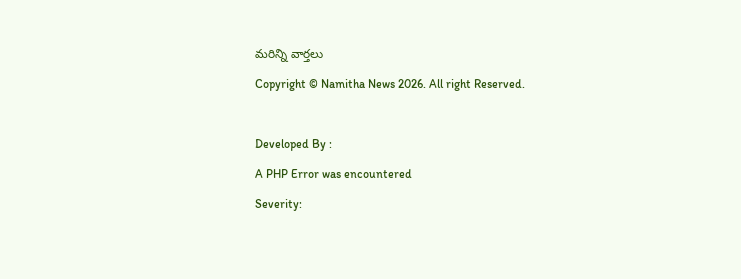మరిన్ని వార్తలు

Copyright © Namitha News 2026. All right Reserved.



Developed By :

A PHP Error was encountered

Severity: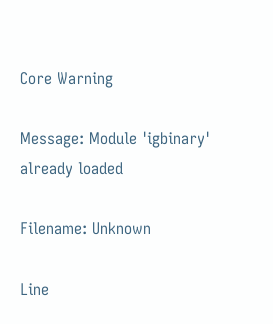Core Warning

Message: Module 'igbinary' already loaded

Filename: Unknown

Line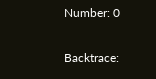Number: 0

Backtrace: